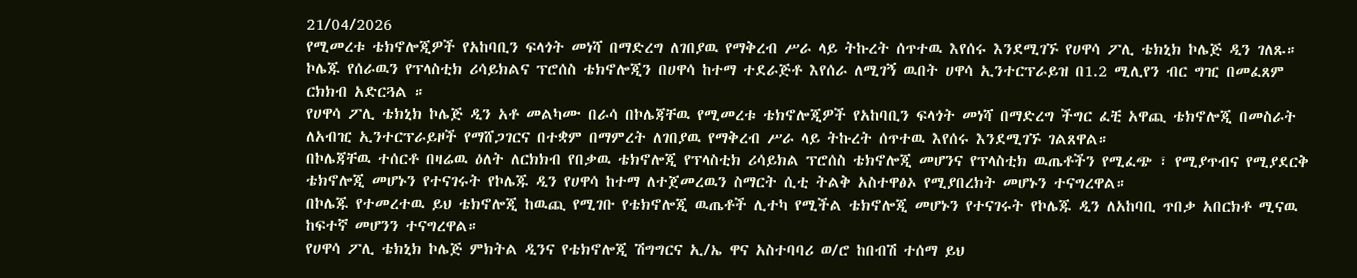21/04/2026
የሚመረቱ ቴክኖሎጂዎች የአከባቢን ፍላጎት መነሻ በማድረግ ለገበያዉ የማቅረብ ሥራ ላይ ትኩረት ሰጥተዉ እየሰሩ እንደሚገኙ የሀዋሳ ፖሊ ቴክኒክ ኮሌጅ ዲን ገለጹ።
ኮሌጁ የሰራዉን የፕላስቲክ ሪሳይክልና ፕሮሰስ ቴክኖሎጂን በሀዋሳ ከተማ ተደራጅቶ እየሰራ ለሚገኝ ዉበት ሀዋሳ ኢንተርፕራይዝ በ1.2 ሚሊየን ብር ግዢ በመፈጸም ርክክብ አድርጓል ።
የሀዋሳ ፖሊ ቴክኒክ ኮሌጅ ዲን አቶ መልካሙ በራሳ በኮሌጃቸዉ የሚመረቱ ቴክኖሎጂዎች የአከባቢን ፍላጎት መነሻ በማድረግ ችግር ፈቺ አዋጪ ቴክኖሎጂ በመስራት ለአብዢ ኢንተርፕራይዞች የማሸጋገርና በተቋም በማምረት ለገበያዉ የማቅረብ ሥራ ላይ ትኩረት ሰጥተዉ እየሰሩ እንደሚገኙ ገልጸዋል።
በኮሌጃቸዉ ተሰርቶ በዛሬዉ ዕለት ለርክክብ የበቃዉ ቴክኖሎጂ የፕላስቲክ ሪሳይክል ፕሮሰስ ቴክኖሎጂ መሆንና የፕላስቲክ ዉጤቶችን የሚፈጭ ፣ የሚያጥብና የሚያደርቅ ቴክኖሎጂ መሆኑን የተናገሩት የኮሌጁ ዲን የሀዋሳ ከተማ ለተጀመረዉን ስማርት ሲቲ ትልቅ አስተዋፅኦ የሚያበረክት መሆኑን ተናግረዋል።
በኮሌጁ የተመረተዉ ይህ ቴክኖሎጂ ከዉጪ የሚገቡ የቴክኖሎጂ ዉጤቶች ሊተካ የሚችል ቴክኖሎጂ መሆኑን የተናገሩት የኮሌጁ ዲን ለአከባቢ ጥበቃ አበርክቶ ሚናዉ ከፍተኛ መሆንን ተናግረዋል።
የሀዋሳ ፖሊ ቴክኒክ ኮሌጅ ምክትል ዲንና የቴክኖሎጂ ሽግግርና ኢ/ኤ ዋና አስተባባሪ ወ/ሮ ከበብሽ ተሰማ ይህ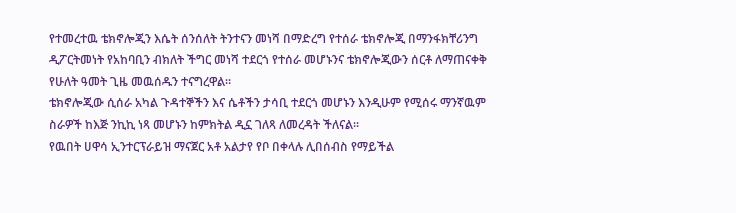የተመረተዉ ቴክኖሎጂን እሴት ሰንሰለት ትንተናን መነሻ በማድረግ የተሰራ ቴክኖሎጂ በማንፋክቸሪንግ ዲፖርትመነት የአከባቢን ብክለት ችግር መነሻ ተደርጎ የተሰራ መሆኑንና ቴክኖሎጂውን ሰርቶ ለማጠናቀቅ የሁለት ዓመት ጊዜ መዉሰዱን ተናግረዋል።
ቴክኖሎጂው ሲሰራ አካል ጉዳተኞችን እና ሴቶችን ታሳቢ ተደርጎ መሆኑን እንዲሁም የሚሰሩ ማንኛዉም ስራዎች ከእጅ ንኪኪ ነጻ መሆኑን ከምክትል ዲኗ ገለጻ ለመረዳት ችለናል።
የዉበት ሀዋሳ ኢንተርፕራይዝ ማናጀር አቶ አልታየ የቦ በቀላሉ ሊበሰብስ የማይችል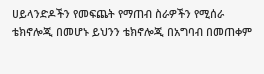ሀይላንድዶችን የመፍጨት የማጠብ ስራዎችን የሚሰራ ቴክኖሎጂ በመሆኑ ይህንን ቴክኖሎጂ በአግባብ በመጠቀም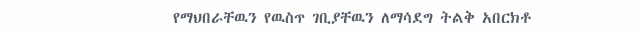የማህበራቸዉን የዉስጥ ገቢያቸዉን ለማሳደግ ትልቅ አበርክቶ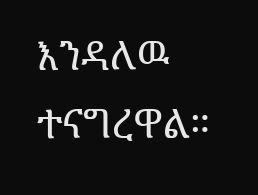እንዳለዉ ተናግረዋል።